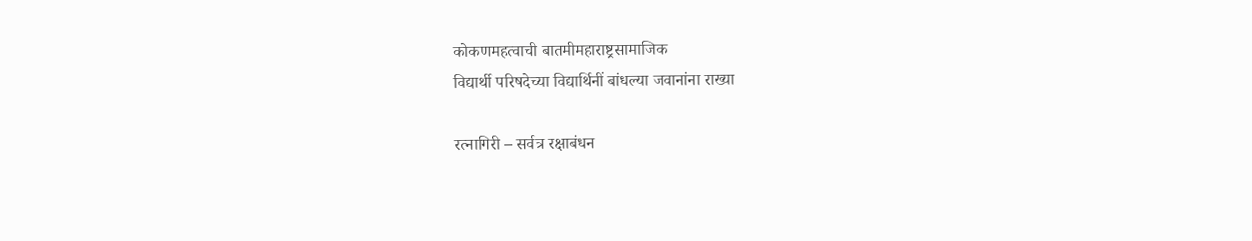कोकणमहत्वाची बातमीमहाराष्ट्रसामाजिक
विद्यार्थी परिषदेच्या विद्यार्थिनीं बांधल्या जवानांना राख्या

रत्नागिरी – सर्वत्र रक्षाबंधन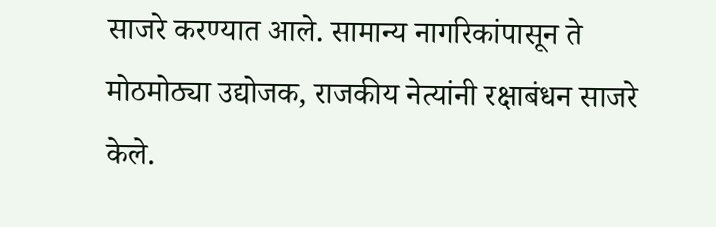साजरे करण्यात आले. सामान्य नागरिकांपासून ते मोठमोठ्या उद्योजक, राजकीय नेत्यांनी रक्षाबंधन साजरे केले.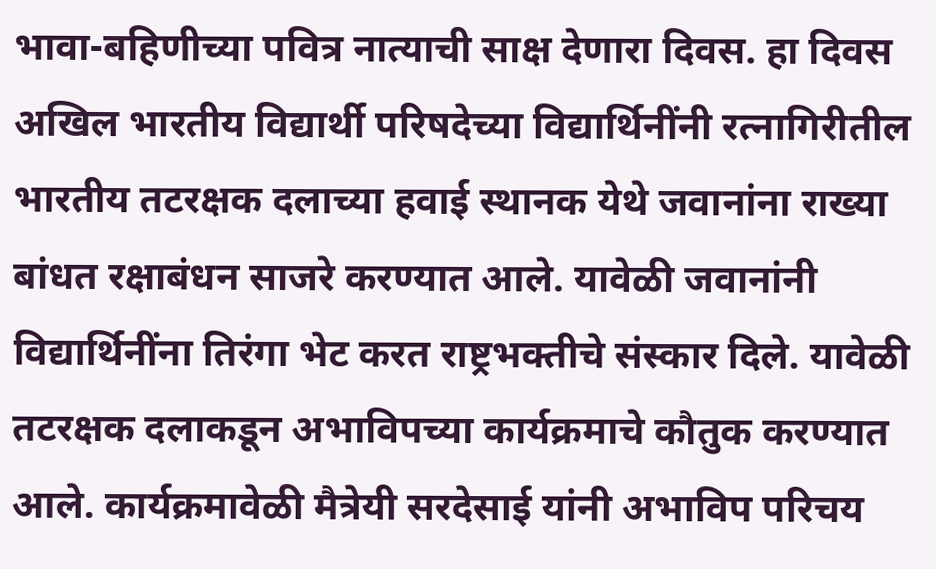भावा-बहिणीच्या पवित्र नात्याची साक्ष देणारा दिवस. हा दिवस अखिल भारतीय विद्यार्थी परिषदेच्या विद्यार्थिनींनी रत्नागिरीतील भारतीय तटरक्षक दलाच्या हवाई स्थानक येथे जवानांना राख्या बांधत रक्षाबंधन साजरे करण्यात आले. यावेळी जवानांनी विद्यार्थिनींना तिरंगा भेट करत राष्ट्रभक्तीचे संस्कार दिले. यावेळी तटरक्षक दलाकडून अभाविपच्या कार्यक्रमाचे कौतुक करण्यात आले. कार्यक्रमावेळी मैत्रेयी सरदेसाई यांनी अभाविप परिचय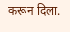करून दिला.